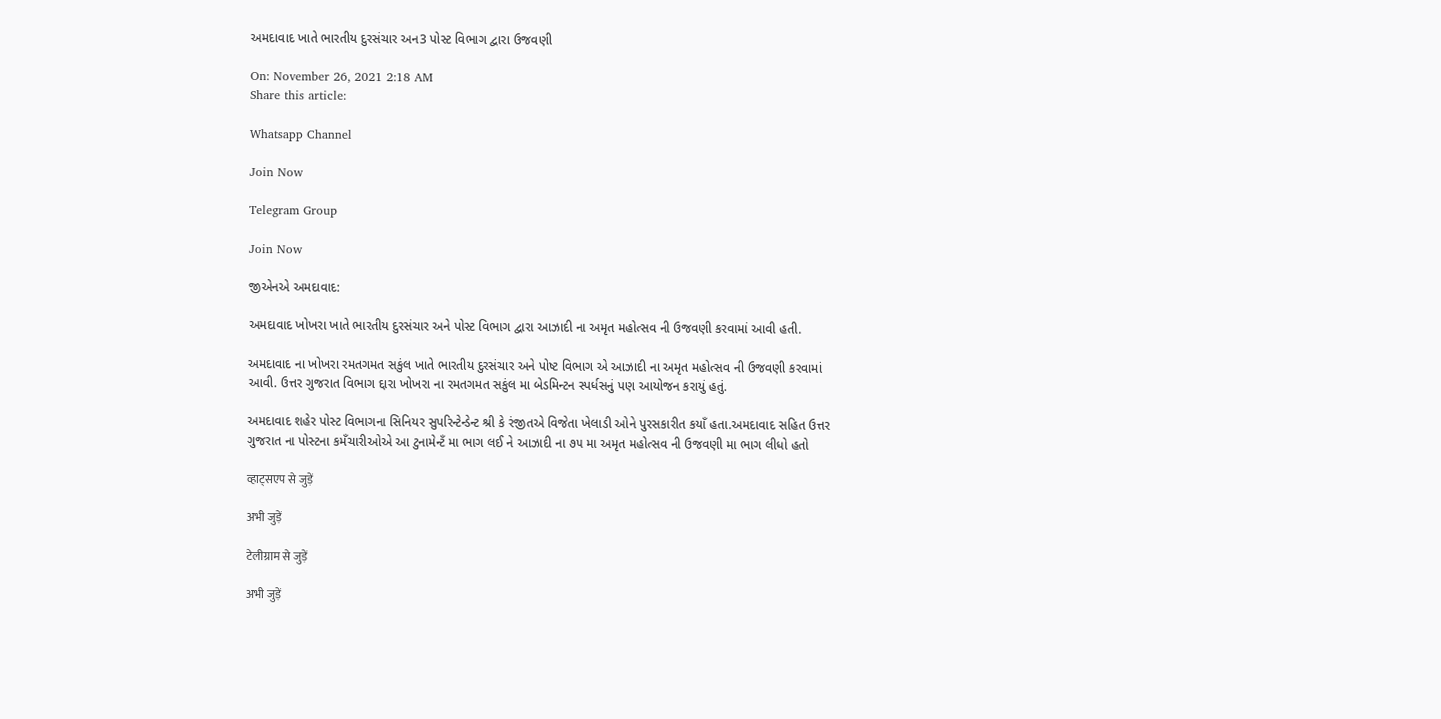અમદાવાદ ખાતે ભારતીય દુરસંચાર અન3 પોસ્ટ વિભાગ દ્વારા ઉજવણી

On: November 26, 2021 2:18 AM
Share this article:

Whatsapp Channel

Join Now

Telegram Group

Join Now

જીએનએ અમદાવાદ:

અમદાવાદ ખોખરા ખાતે ભારતીય દુરસંચાર અને પોસ્ટ વિભાગ દ્વારા આઝાદી ના અમૃત મહોત્સવ ની ઉજવણી કરવામાં આવી હતી.

અમદાવાદ ના ખોખરા રમતગમત સકુંલ ખાતે ભારતીય દુરસંચાર અને પોષ્ટ વિભાગ એ આઝાદી ના અમૃત મહોત્સવ ની ઉજવણી કરવામાં આવી. ઉત્તર ગુજરાત વિભાગ દ્દારા ખોખરા ના રમતગમત સકુંલ મા બેડમિન્ટન સ્પર્ધસનું પણ આયોજન કરાયું હતું.

અમદાવાદ શહેર પોસ્ટ વિભાગના સિનિયર સુપરિન્ટેન્ડેન્ટ શ્રી કે રંજીતએ વિજેતા ખેલાડી ઓને પુરસકારીત કયાઁ હતા.અમદાવાદ સહિત ઉત્તર ગુજરાત ના પોસ્ટના કમઁચારીઓએ આ ટુનામેન્ટઁ મા ભાગ લઈ ને આઝાદી ના ૭૫ મા અમૃત મહોત્સવ ની ઉજવણી મા ભાગ લીધો હતો

व्हाट्सएप से जुड़ें

अभी जुड़ें

टेलीग्राम से जुड़ें

अभी जुड़ें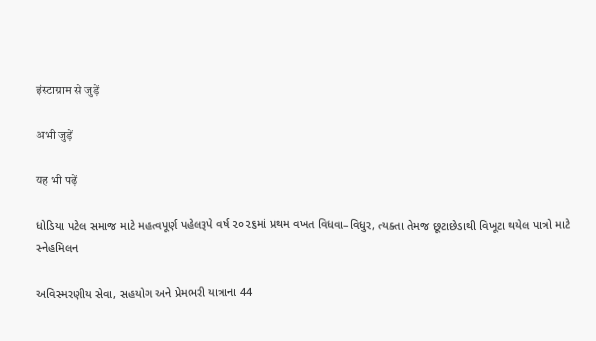इंस्टाग्राम से जुड़ें

अभी जुड़ें

यह भी पढ़ें

ધોડિયા પટેલ સમાજ માટે મહત્વપૂર્ણ પહેલરૂપે વર્ષ ૨૦૨૬માં પ્રથમ વખત વિધવા–વિધુર, ત્યક્તા તેમજ છૂટાછેડાથી વિખૂટા થયેલ પાત્રો માટે સ્નેહમિલન

અવિસ્મરણીય સેવા, સહયોગ અને પ્રેમભરી યાત્રાના 44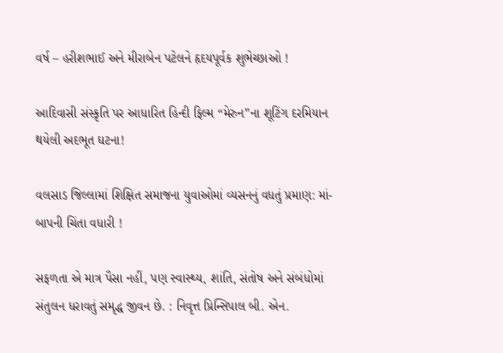વર્ષ – હરીશભાઈ અને મીરાબેન પટેલને હૃદયપૂર્વક શુભેચ્છાઓ !

આદિવાસી સંસ્કૃતિ પર આધારિત હિન્દી ફિલ્મ “મેરુન”ના શૂટિંગ દરમિયાન થયેલી અદભૂત ઘટના!

વલસાડ જિલ્લામાં શિક્ષિત સમાજના યુવાઓમાં વ્યસનનું વધતું પ્રમાણ: માં-બાપની ચિંતા વધારી !

સફળતા એ માત્ર પૈસા નહીં, પણ સ્વાસ્થ્ય, શાંતિ, સંતોષ અને સંબંધોમાં સંતુલન ધરાવતું સમૃદ્ધ જીવન છે. : નિવૃત્ત પ્રિન્સિપાલ બી. એન.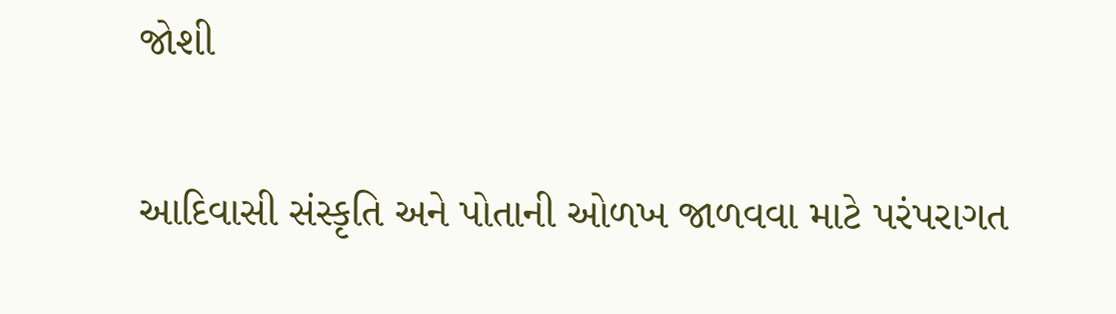જોશી

આદિવાસી સંસ્કૃતિ અને પોતાની ઓળખ જાળવવા માટે પરંપરાગત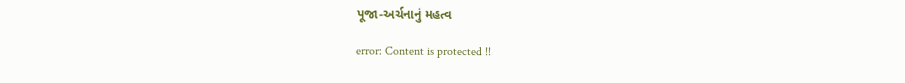પૂજા-અર્ચનાનું મહત્વ

error: Content is protected !!